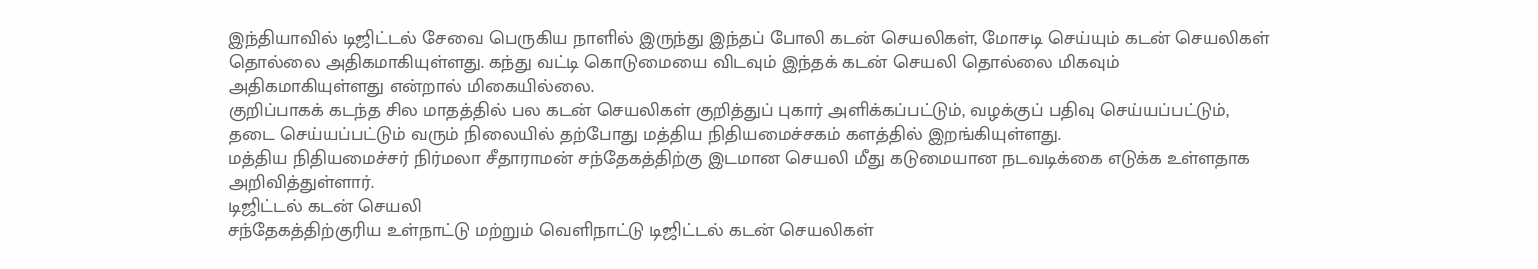இந்தியாவில் டிஜிட்டல் சேவை பெருகிய நாளில் இருந்து இந்தப் போலி கடன் செயலிகள், மோசடி செய்யும் கடன் செயலிகள் தொல்லை அதிகமாகியுள்ளது. கந்து வட்டி கொடுமையை விடவும் இந்தக் கடன் செயலி தொல்லை மிகவும் அதிகமாகியுள்ளது என்றால் மிகையில்லை.
குறிப்பாகக் கடந்த சில மாதத்தில் பல கடன் செயலிகள் குறித்துப் புகார் அளிக்கப்பட்டும், வழக்குப் பதிவு செய்யப்பட்டும், தடை செய்யப்பட்டும் வரும் நிலையில் தற்போது மத்திய நிதியமைச்சகம் களத்தில் இறங்கியுள்ளது.
மத்திய நிதியமைச்சர் நிர்மலா சீதாராமன் சந்தேகத்திற்கு இடமான செயலி மீது கடுமையான நடவடிக்கை எடுக்க உள்ளதாக அறிவித்துள்ளார்.
டிஜிட்டல் கடன் செயலி
சந்தேகத்திற்குரிய உள்நாட்டு மற்றும் வெளிநாட்டு டிஜிட்டல் கடன் செயலிகள்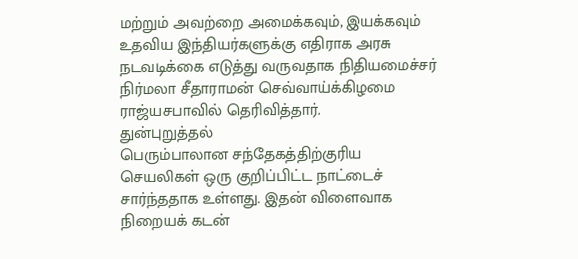மற்றும் அவற்றை அமைக்கவும், இயக்கவும் உதவிய இந்தியர்களுக்கு எதிராக அரசு நடவடிக்கை எடுத்து வருவதாக நிதியமைச்சர் நிர்மலா சீதாராமன் செவ்வாய்க்கிழமை ராஜ்யசபாவில் தெரிவித்தார்.
துன்புறுத்தல்
பெரும்பாலான சந்தேகத்திற்குரிய செயலிகள் ஒரு குறிப்பிட்ட நாட்டைச் சார்ந்ததாக உள்ளது. இதன் விளைவாக நிறையக் கடன்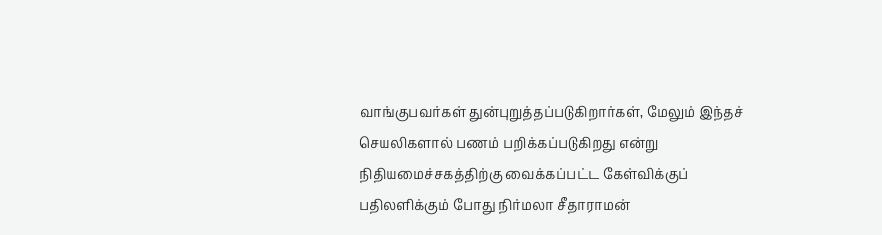வாங்குபவர்கள் துன்புறுத்தப்படுகிறார்கள், மேலும் இந்தச் செயலிகளால் பணம் பறிக்கப்படுகிறது என்று நிதியமைச்சகத்திற்கு வைக்கப்பட்ட கேள்விக்குப் பதிலளிக்கும் போது நிர்மலா சீதாராமன்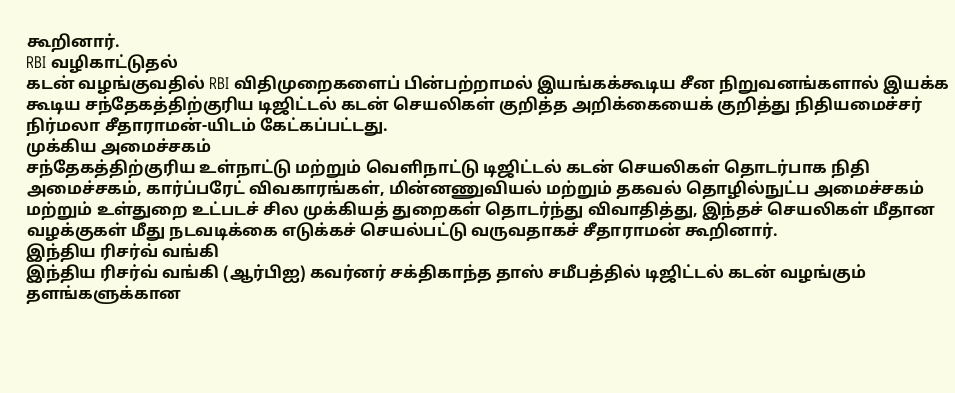கூறினார்.
RBI வழிகாட்டுதல்
கடன் வழங்குவதில் RBI விதிமுறைகளைப் பின்பற்றாமல் இயங்கக்கூடிய சீன நிறுவனங்களால் இயக்க கூடிய சந்தேகத்திற்குரிய டிஜிட்டல் கடன் செயலிகள் குறித்த அறிக்கையைக் குறித்து நிதியமைச்சர் நிர்மலா சீதாராமன்-யிடம் கேட்கப்பட்டது.
முக்கிய அமைச்சகம்
சந்தேகத்திற்குரிய உள்நாட்டு மற்றும் வெளிநாட்டு டிஜிட்டல் கடன் செயலிகள் தொடர்பாக நிதி அமைச்சகம், கார்ப்பரேட் விவகாரங்கள், மின்னணுவியல் மற்றும் தகவல் தொழில்நுட்ப அமைச்சகம் மற்றும் உள்துறை உட்படச் சில முக்கியத் துறைகள் தொடர்ந்து விவாதித்து, இந்தச் செயலிகள் மீதான வழக்குகள் மீது நடவடிக்கை எடுக்கச் செயல்பட்டு வருவதாகச் சீதாராமன் கூறினார்.
இந்திய ரிசர்வ் வங்கி
இந்திய ரிசர்வ் வங்கி (ஆர்பிஐ) கவர்னர் சக்திகாந்த தாஸ் சமீபத்தில் டிஜிட்டல் கடன் வழங்கும் தளங்களுக்கான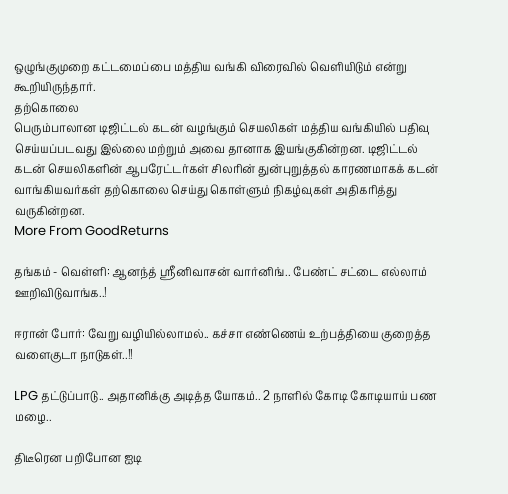ஒழுங்குமுறை கட்டமைப்பை மத்திய வங்கி விரைவில் வெளியிடும் என்று கூறியிருந்தார்.
தற்கொலை
பெரும்பாலான டிஜிட்டல் கடன் வழங்கும் செயலிகள் மத்திய வங்கியில் பதிவு செய்யப்படவது இல்லை மற்றும் அவை தானாக இயங்குகின்றன. டிஜிட்டல் கடன் செயலிகளின் ஆபரேட்டர்கள் சிலரின் துன்புறுத்தல் காரணமாகக் கடன் வாங்கியவர்கள் தற்கொலை செய்து கொள்ளும் நிகழ்வுகள் அதிகரித்து வருகின்றன.
More From GoodReturns

தங்கம் - வெள்ளி: ஆனந்த் ஸ்ரீனிவாசன் வார்னிங்.. பேண்ட் சட்டை எல்லாம் ஊறிவிடுவாங்க..!

ஈரான் போர்: வேறு வழியில்லாமல்.. கச்சா எண்ணெய் உற்பத்தியை குறைத்த வளைகுடா நாடுகள்..!!

LPG தட்டுப்பாடு.. அதானிக்கு அடித்த யோகம்.. 2 நாளில் கோடி கோடியாய் பண மழை..

திடீரென பறிபோன ஐடி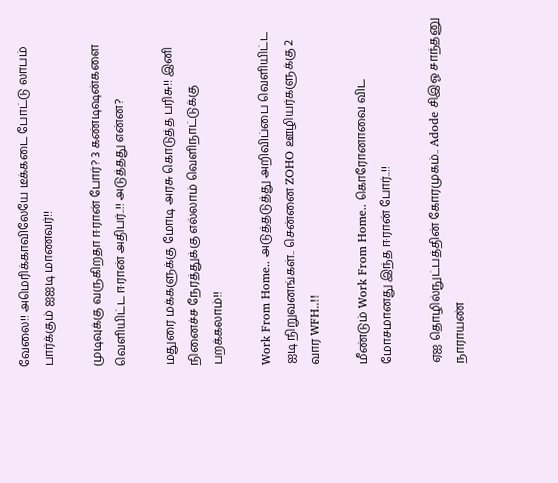வேலை!! அமெரிக்காவிலேயே டீக்கடை போட்டு லாபம் பார்க்கும் ஐஐடி மாணவர்!!

முடிவுக்கு வருகிறதா ஈரான் போர்? 3 கண்டிஷன்களை வெளியிட்ட ஈரான் அதிபர்..!! அடுத்தது என்ன?

மதுரை மக்களுக்கு மோடி அரசு கொடுத்த பரிசு!! இனி நினைச்ச நேரத்துக்கு எல்லாம் வெளிநாட்டுக்கு பறக்கலாம்!!

Work From Home.. அடுத்தடுத்து அறிவிப்பை வெளியிட்ட ஐடி நிறுவனங்கள்.. சென்னை ZOHO ஊழியர்களுக்கு 2 வார WFH..!!

மீண்டும் Work From Home.. கொரோனாவை விட மோசமானது இந்த ஈரான் போர்..!!

ஏஐ தொழில்நுட்பத்தின் கோரமுகம்.. Adode சிஇஓ சாந்தனு நாராயண்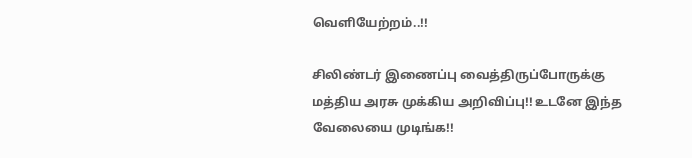வெளியேற்றம்..!!

சிலிண்டர் இணைப்பு வைத்திருப்போருக்கு மத்திய அரசு முக்கிய அறிவிப்பு!! உடனே இந்த வேலையை முடிங்க!!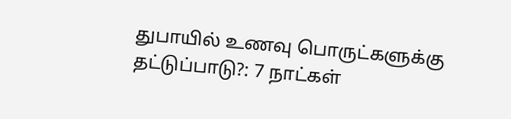துபாயில் உணவு பொருட்களுக்கு தட்டுப்பாடு?: 7 நாட்கள்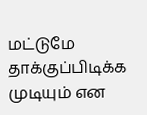மட்டுமே தாக்குப்பிடிக்க முடியும் என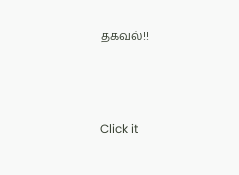தகவல்!!



Click it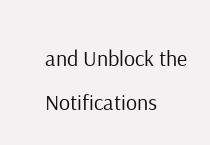and Unblock the Notifications